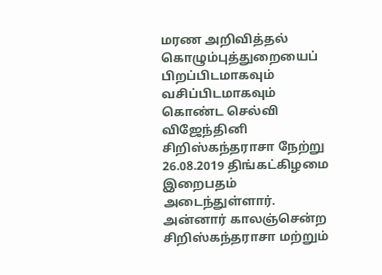மரண அறிவித்தல்
கொழும்புத்துறையைப் பிறப்பிடமாகவும் வசிப்பிடமாகவும் கொண்ட செல்வி விஜேந்தினி சிறிஸ்கந்தராசா நேற்று 26.08.2019 திங்கட்கிழமை இறைபதம் அடைந்துள்ளார்.
அன்னார் காலஞ்சென்ற சிறிஸ்கந்தராசா மற்றும்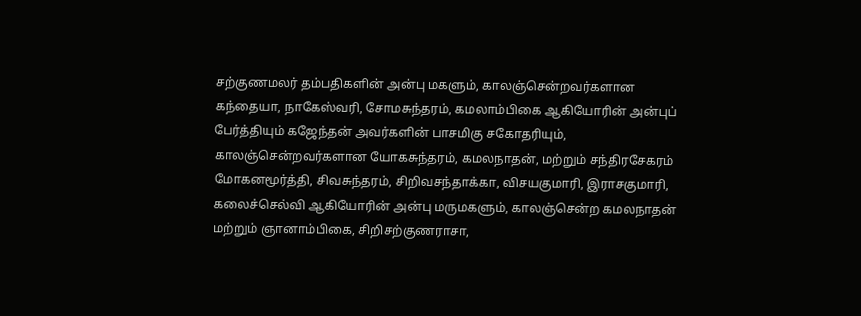சற்குணமலர் தம்பதிகளின் அன்பு மகளும், காலஞ்சென்றவர்களான கந்தையா, நாகேஸ்வரி, சோமசுந்தரம், கமலாம்பிகை ஆகியோரின் அன்புப் பேர்த்தியும் கஜேந்தன் அவர்களின் பாசமிகு சகோதரியும், காலஞ்சென்றவர்களான யோகசுந்தரம், கமலநாதன், மற்றும் சந்திரசேகரம் மோகனமூர்த்தி, சிவசுந்தரம், சிறிவசந்தாக்கா, விசயகுமாரி, இராசகுமாரி, கலைச்செல்வி ஆகியோரின் அன்பு மருமகளும், காலஞ்சென்ற கமலநாதன் மற்றும் ஞானாம்பிகை, சிறிசற்குணராசா,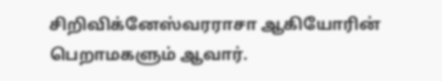சிறிவிக்னேஸ்வரராசா ஆகியோரின் பெறாமகளும் ஆவார்.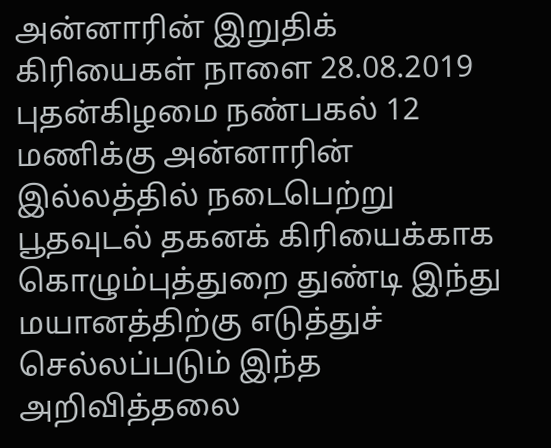அன்னாரின் இறுதிக் கிரியைகள் நாளை 28.08.2019 புதன்கிழமை நண்பகல் 12 மணிக்கு அன்னாரின் இல்லத்தில் நடைபெற்று பூதவுடல் தகனக் கிரியைக்காக கொழும்புத்துறை துண்டி இந்து மயானத்திற்கு எடுத்துச் செல்லப்படும் இந்த அறிவித்தலை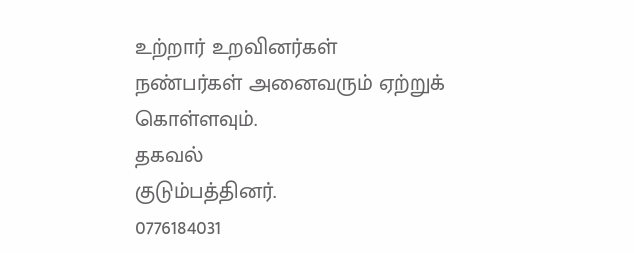உற்றார் உறவினர்கள் நண்பர்கள் அனைவரும் ஏற்றுக் கொள்ளவும்.
தகவல்
குடும்பத்தினர்.
0776184031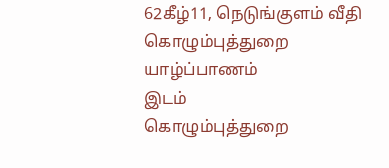62கீழ்11, நெடுங்குளம் வீதி
கொழும்புத்துறை
யாழ்ப்பாணம்
இடம்
கொழும்புத்துறை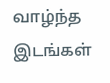வாழ்ந்த இடங்கள்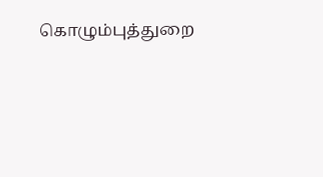கொழும்புத்துறை